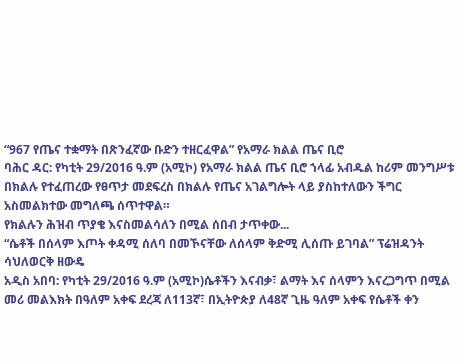“967 የጤና ተቋማት በጽንፈኛው ቡድን ተዘርፈዋል” የአማራ ክልል ጤና ቢሮ
ባሕር ዳር: የካቲት 29/2016 ዓ.ም (አሚኮ) የአማራ ክልል ጤና ቢሮ ኀላፊ አብዱል ከሪም መንግሥቱ በክልሉ የተፈጠረው የፀጥታ መደፍረስ በክልሉ የጤና አገልግሎት ላይ ያስከተለውን ችግር አስመልክተው መግለጫ ሰጥተዋል።
የክልሉን ሕዝብ ጥያቄ እናስመልሳለን በሚል ሰበብ ታጥቀው...
“ሴቶች በሰላም እጦት ቀዳሚ ሰለባ በመኾናቸው ለሰላም ቅድሚ ሊሰጡ ይገባል” ፕሬዝዳንት ሳህለወርቅ ዘውዴ
አዲስ አበባ: የካቲት 29/2016 ዓ.ም (አሚኮ)ሴቶችን እናብቃ፣ ልማት እና ሰላምን እናረጋግጥ በሚል መሪ መልእክት በዓለም አቀፍ ደረጃ ለ113ኛ፣ በኢትዮጵያ ለ48ኛ ጊዜ ዓለም አቀፍ የሴቶች ቀን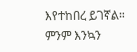እየተከበረ ይገኛል።
ምንም እንኳን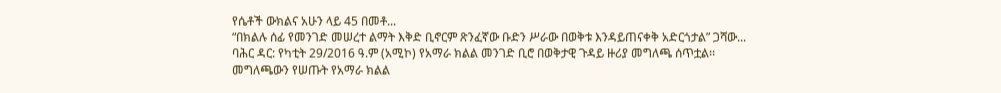የሴቶች ውክልና አሁን ላይ 45 በመቶ...
“በክልሉ ሰፊ የመንገድ መሠረተ ልማት እቅድ ቢኖርም ጽንፈኛው ቡድን ሥራው በወቅቱ እንዳይጠናቀቅ አድርጎታል” ጋሻው...
ባሕር ዳር: የካቲት 29/2016 ዓ.ም (አሚኮ) የአማራ ክልል መንገድ ቢሮ በወቅታዊ ጉዳይ ዙሪያ መግለጫ ሰጥቷል፡፡
መግለጫውን የሠጡት የአማራ ክልል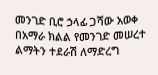መንገድ ቢሮ ኃላፊ ጋሻው አወቀ በአማራ ክልል የመንገድ መሠረተ ልማትን ተደራሽ ለማድረግ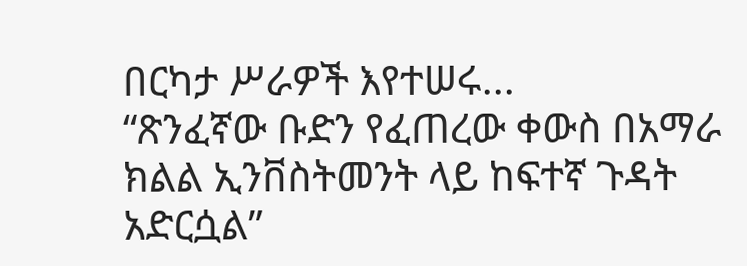በርካታ ሥራዎች እየተሠሩ...
“ጽንፈኛው ቡድን የፈጠረው ቀውስ በአማራ ክልል ኢንቨስትመንት ላይ ከፍተኛ ጉዳት አድርሷል”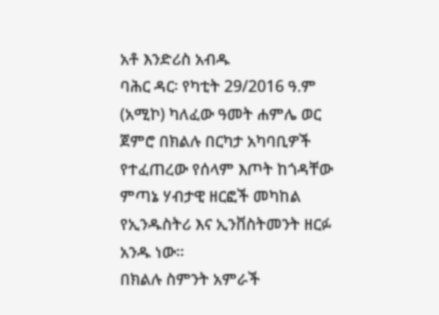አቶ እንድሪስ አብዱ
ባሕር ዳር፡ የካቲት 29/2016 ዓ.ም (አሚኮ) ካለፈው ዓመት ሐምሌ ወር ጀምሮ በክልሉ በርካታ አካባቢዎች የተፈጠረው የሰላም እጦት ከጎዳቸው ምጣኔ ሃብታዊ ዘርፎች መካከል የኢንዱስትሪ እና ኢንቨስትመንት ዘርፉ አንዱ ነው፡፡
በክልሉ ስምንት አምራች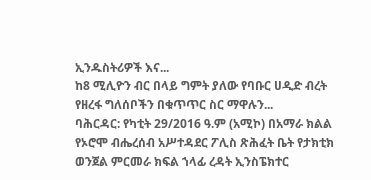ኢንዱስትሪዎች እና...
ከ8 ሚሊዮን ብር በላይ ግምት ያለው የባቡር ሀዲድ ብረት የዘረፋ ግለሰቦችን በቁጥጥር ስር ማዋሉን...
ባሕርዳር: የካቲት 29/2016 ዓ.ም (አሚኮ) በአማራ ክልል የኦሮሞ ብሔረሰብ አሥተዳደር ፖሊስ ጽሕፈት ቤት የታክቲክ ወንጀል ምርመራ ክፍል ኀላፊ ረዳት ኢንስፔክተር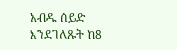አብዱ ሰይድ እንደገለጹት ከ8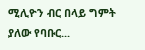ሚሊዮን ብር በላይ ግምት ያለው የባቡር...